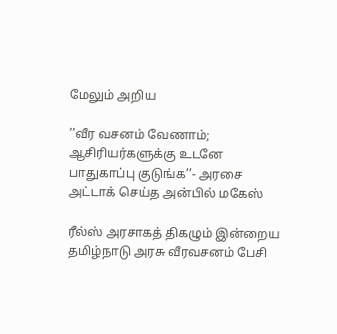மேலும் அறிய

’’வீர வசனம் வேணாம்; ஆசிரியர்களுக்கு உடனே பாதுகாப்பு குடுங்க’’- அரசை அட்டாக் செய்த அன்பில் மகேஸ்

ரீல்ஸ் அரசாகத் திகழும் இன்றைய தமிழ்நாடு அரசு வீரவசனம் பேசி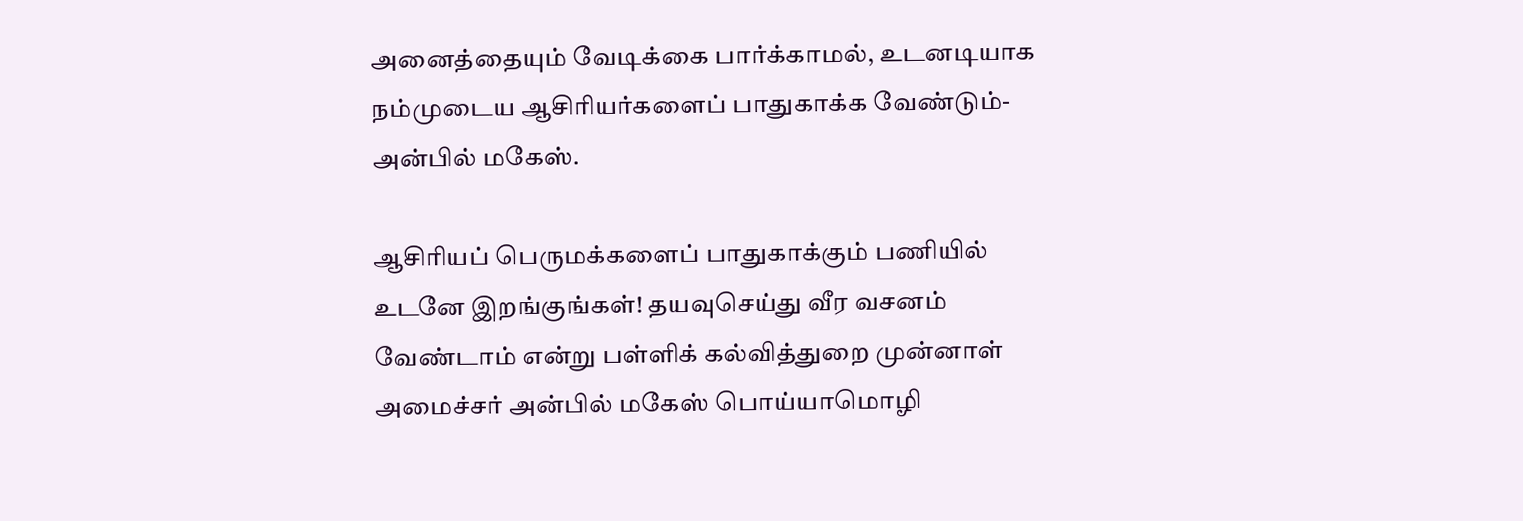அனைத்தையும் வேடிக்கை பார்க்காமல், உடனடியாக நம்முடைய ஆசிரியர்களைப் பாதுகாக்க வேண்டும்- அன்பில் மகேஸ்.

ஆசிரியப் பெருமக்களைப் பாதுகாக்கும் பணியில் உடனே இறங்குங்கள்! தயவுசெய்து வீர வசனம் வேண்டாம் என்று பள்ளிக் கல்வித்துறை முன்னாள் அமைச்சர் அன்பில் மகேஸ் பொய்யாமொழி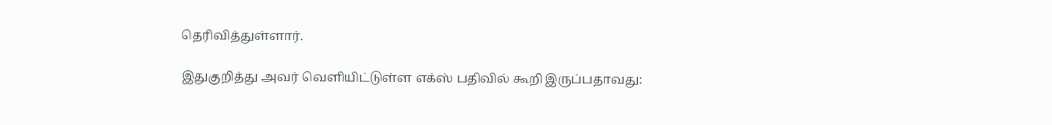தெரிவித்துள்ளார்.

இதுகுறித்து அவர் வெளியிட்டுள்ள எக்ஸ் பதிவில் கூறி இருப்பதாவது: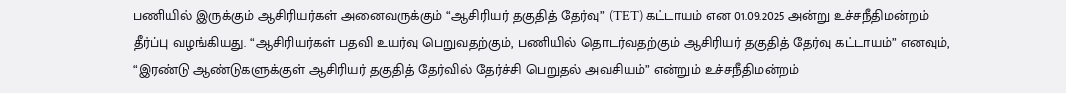பணியில் இருக்கும் ஆசிரியர்கள் அனைவருக்கும் “ஆசிரியர் தகுதித் தேர்வு” (TET) கட்டாயம் என 01.09.2025 அன்று உச்சநீதிமன்றம் தீர்ப்பு வழங்கியது. “ஆசிரியர்கள் பதவி உயர்வு பெறுவதற்கும், பணியில் தொடர்வதற்கும் ஆசிரியர் தகுதித் தேர்வு கட்டாயம்” எனவும், “இரண்டு ஆண்டுகளுக்குள் ஆசிரியர் தகுதித் தேர்வில் தேர்ச்சி பெறுதல் அவசியம்” என்றும் உச்சநீதிமன்றம்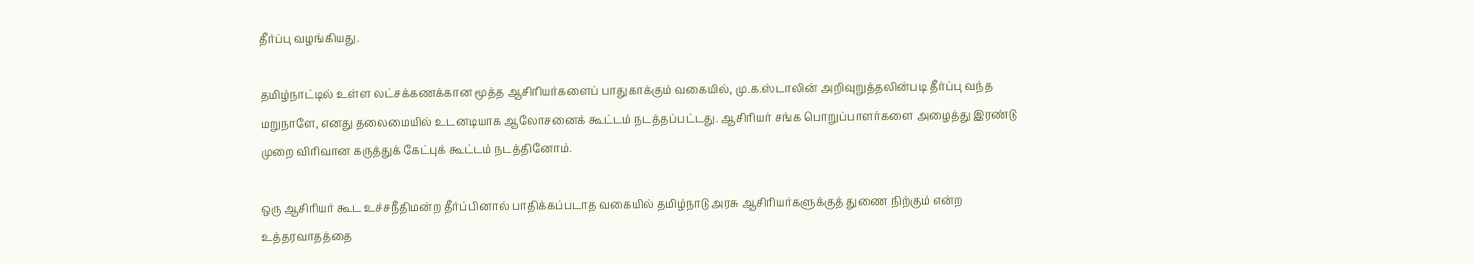தீர்ப்பு வழங்கியது.

தமிழ்நாட்டில் உள்ள லட்சக்கணக்கான மூத்த ஆசிரியர்களைப் பாதுகாக்கும் வகையில், மு.க.ஸ்டாலின் அறிவுறுத்தலின்படி தீர்ப்பு வந்த மறுநாளே, எனது தலைமையில் உடனடியாக ஆலோசனைக் கூட்டம் நடத்தப்பட்டது. ஆசிரியர் சங்க பொறுப்பாளர்களை அழைத்து இரண்டு முறை விரிவான கருத்துக் கேட்புக் கூட்டம் நடத்தினோம்.

ஒரு ஆசிரியர் கூட உச்சநீதிமன்ற தீர்ப்பினால் பாதிக்கப்படாத வகையில் தமிழ்நாடு அரசு ஆசிரியர்களுக்குத் துணை நிற்கும் என்ற உத்தரவாதத்தை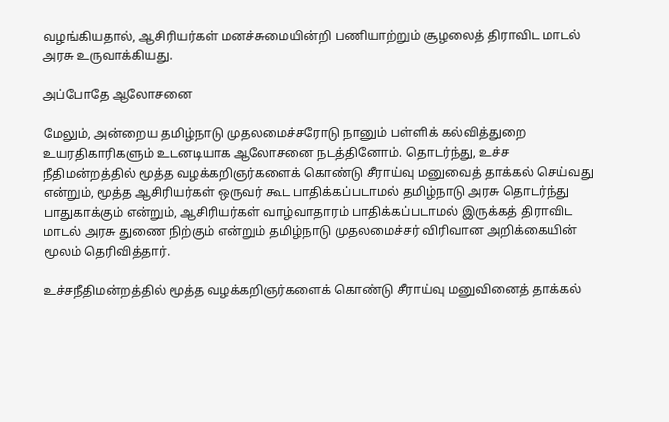வழங்கியதால், ஆசிரியர்கள் மனச்சுமையின்றி பணியாற்றும் சூழலைத் திராவிட மாடல் அரசு உருவாக்கியது.

அப்போதே ஆலோசனை

மேலும், அன்றைய தமிழ்நாடு முதலமைச்சரோடு நானும் பள்ளிக் கல்வித்துறை உயரதிகாரிகளும் உடனடியாக ஆலோசனை நடத்தினோம். தொடர்ந்து, உச்ச நீதிமன்றத்தில் மூத்த வழக்கறிஞர்களைக் கொண்டு சீராய்வு மனுவைத் தாக்கல் செய்வது என்றும், மூத்த ஆசிரியர்கள் ஒருவர் கூட பாதிக்கப்படாமல் தமிழ்நாடு அரசு தொடர்ந்து பாதுகாக்கும் என்றும், ஆசிரியர்கள் வாழ்வாதாரம் பாதிக்கப்படாமல் இருக்கத் திராவிட மாடல் அரசு துணை நிற்கும் என்றும் தமிழ்நாடு முதலமைச்சர் விரிவான அறிக்கையின் மூலம் தெரிவித்தார்.

உச்சநீதிமன்றத்தில் மூத்த வழக்கறிஞர்களைக் கொண்டு சீராய்வு மனுவினைத் தாக்கல்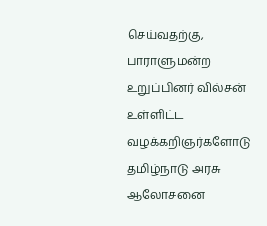செய்வதற்கு, பாராளுமன்ற உறுப்பினர் வில்சன் உள்ளிட்ட வழக்கறிஞர்களோடு தமிழ்நாடு அரசு ஆலோசனை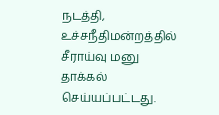நடத்தி, உச்சநீதிமன்றத்தில் சீராய்வு மனு தாக்கல் செய்யப்பட்டது.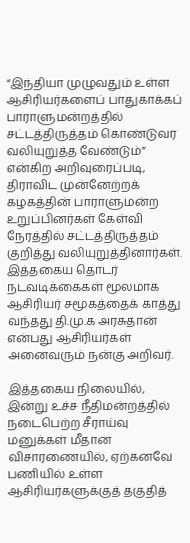“இந்தியா முழுவதும் உள்ள ஆசிரியர்களைப் பாதுகாக்கப் பாராளுமன்றத்தில் சட்டத்திருத்தம் கொண்டுவர வலியுறுத்த வேண்டும்” என்கிற அறிவுரைப்படி, திராவிட முன்னேற்றக் கழகத்தின் பாராளுமன்ற உறுப்பினர்கள் கேள்வி நேரத்தில் சட்டத்திருத்தம் குறித்து வலியுறுத்தினார்கள். இத்தகைய தொடர் நடவடிக்கைகள் மூலமாக ஆசிரியர் சமூகத்தைக் காத்து வந்தது தி.மு.க அரசுதான் என்பது ஆசிரியர்கள் அனைவரும் நன்கு அறிவர்.

இத்தகைய நிலையில், இன்று உச்ச நீதிமன்றத்தில் நடைபெற்ற சீராய்வு மனுக்கள் மீதான விசாரணையில், ஏற்கனவே பணியில் உள்ள ஆசிரியர்களுக்குத் தகுதித்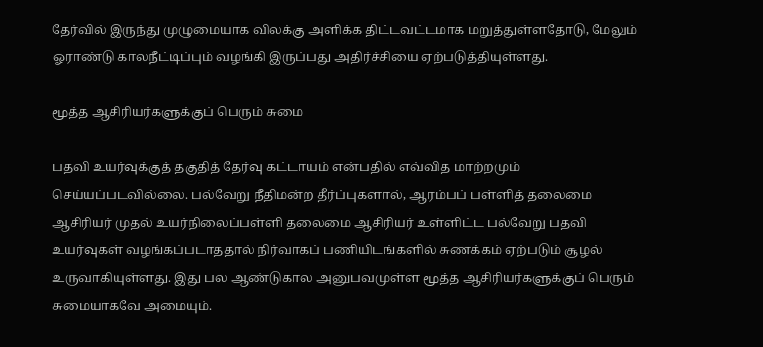தேர்வில் இருந்து முழுமையாக விலக்கு அளிக்க திட்டவட்டமாக மறுத்துள்ளதோடு, மேலும் ஓராண்டு காலநீட்டிப்பும் வழங்கி இருப்பது அதிர்ச்சியை ஏற்படுத்தியுள்ளது.

மூத்த ஆசிரியர்களுக்குப் பெரும் சுமை

பதவி உயர்வுக்குத் தகுதித் தேர்வு கட்டாயம் என்பதில் எவ்வித மாற்றமும் செய்யப்படவில்லை. பல்வேறு நீதிமன்ற தீர்ப்புகளால், ஆரம்பப் பள்ளித் தலைமை ஆசிரியர் முதல் உயர்நிலைப்பள்ளி தலைமை ஆசிரியர் உள்ளிட்ட பல்வேறு பதவி உயர்வுகள் வழங்கப்படாததால் நிர்வாகப் பணியிடங்களில் சுணக்கம் ஏற்படும் சூழல் உருவாகியுள்ளது. இது பல ஆண்டுகால அனுபவமுள்ள மூத்த ஆசிரியர்களுக்குப் பெரும் சுமையாகவே அமையும்.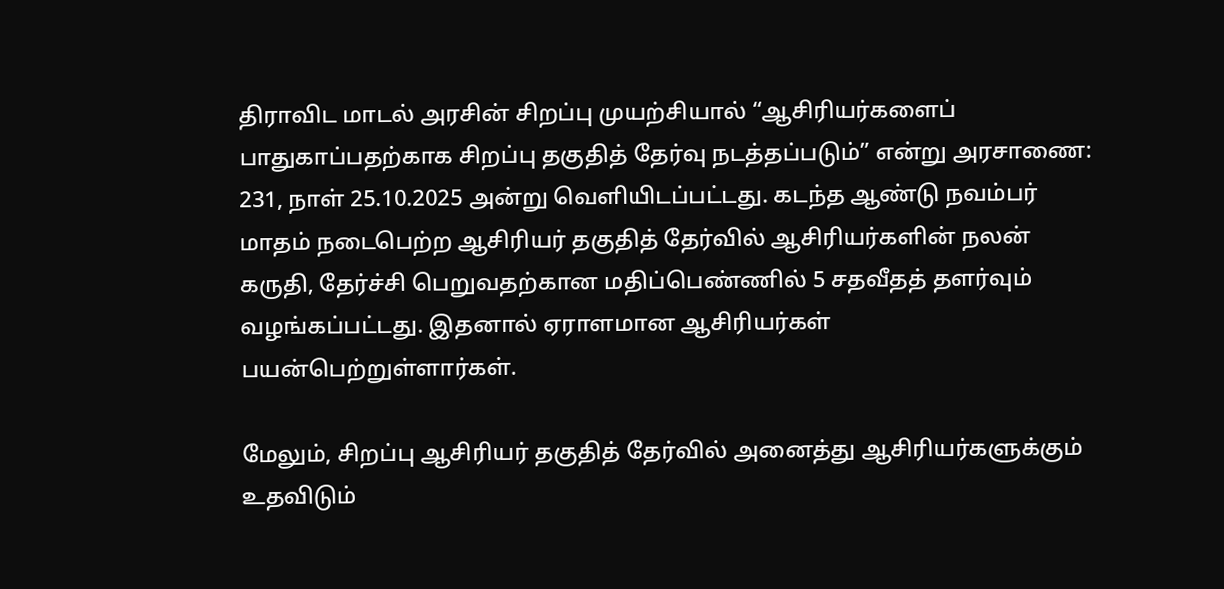திராவிட மாடல் அரசின் சிறப்பு முயற்சியால் “ஆசிரியர்களைப் பாதுகாப்பதற்காக சிறப்பு தகுதித் தேர்வு நடத்தப்படும்” என்று அரசாணை: 231, நாள் 25.10.2025 அன்று வெளியிடப்பட்டது. கடந்த ஆண்டு நவம்பர் மாதம் நடைபெற்ற ஆசிரியர் தகுதித் தேர்வில் ஆசிரியர்களின் நலன் கருதி, தேர்ச்சி பெறுவதற்கான மதிப்பெண்ணில் 5 சதவீதத் தளர்வும் வழங்கப்பட்டது. இதனால் ஏராளமான ஆசிரியர்கள் பயன்பெற்றுள்ளார்கள்.

மேலும், சிறப்பு ஆசிரியர் தகுதித் தேர்வில் அனைத்து ஆசிரியர்களுக்கும் உதவிடும்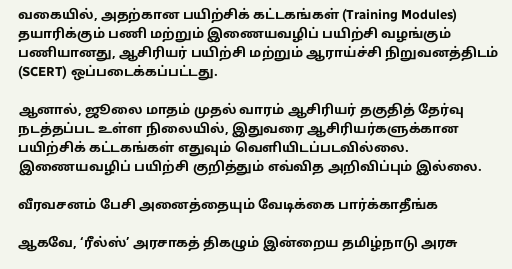வகையில், அதற்கான பயிற்சிக் கட்டகங்கள் (Training Modules) தயாரிக்கும் பணி மற்றும் இணையவழிப் பயிற்சி வழங்கும் பணியானது, ஆசிரியர் பயிற்சி மற்றும் ஆராய்ச்சி நிறுவனத்திடம் (SCERT) ஒப்படைக்கப்பட்டது.

ஆனால், ஜூலை மாதம் முதல் வாரம் ஆசிரியர் தகுதித் தேர்வு நடத்தப்பட உள்ள நிலையில், இதுவரை ஆசிரியர்களுக்கான பயிற்சிக் கட்டகங்கள் எதுவும் வெளியிடப்படவில்லை. இணையவழிப் பயிற்சி குறித்தும் எவ்வித அறிவிப்பும் இல்லை.

வீரவசனம் பேசி அனைத்தையும் வேடிக்கை பார்க்காதீங்க

ஆகவே, ‘ரீல்ஸ்’ அரசாகத் திகழும் இன்றைய தமிழ்நாடு அரசு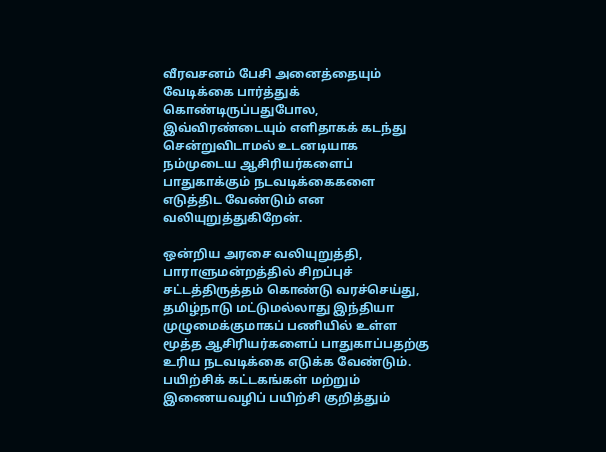வீரவசனம் பேசி அனைத்தையும் வேடிக்கை பார்த்துக் கொண்டிருப்பதுபோல, இவ்விரண்டையும் எளிதாகக் கடந்து சென்றுவிடாமல் உடனடியாக நம்முடைய ஆசிரியர்களைப் பாதுகாக்கும் நடவடிக்கைகளை எடுத்திட வேண்டும் என வலியுறுத்துகிறேன்.

ஒன்றிய அரசை வலியுறுத்தி, பாராளுமன்றத்தில் சிறப்புச் சட்டத்திருத்தம் கொண்டு வரச்செய்து, தமிழ்நாடு மட்டுமல்லாது இந்தியா முழுமைக்குமாகப் பணியில் உள்ள மூத்த ஆசிரியர்களைப் பாதுகாப்பதற்கு உரிய நடவடிக்கை எடுக்க வேண்டும். பயிற்சிக் கட்டகங்கள் மற்றும் இணையவழிப் பயிற்சி குறித்தும்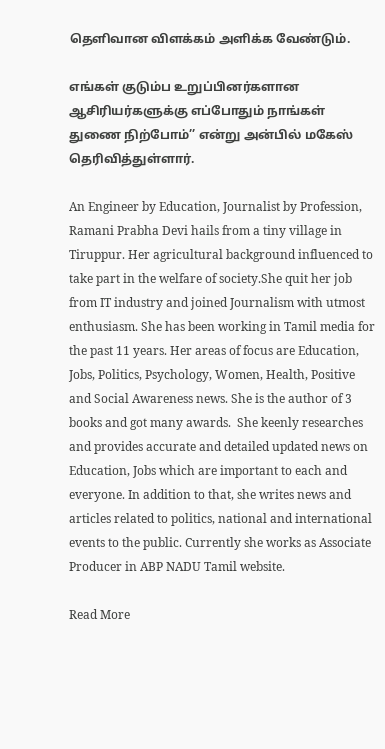தெளிவான விளக்கம் அளிக்க வேண்டும்.

எங்கள் குடும்ப உறுப்பினர்களான ஆசிரியர்களுக்கு எப்போதும் நாங்கள் துணை நிற்போம்’’ என்று அன்பில் மகேஸ் தெரிவித்துள்ளார்.

An Engineer by Education, Journalist by Profession, Ramani Prabha Devi hails from a tiny village in Tiruppur. Her agricultural background influenced to take part in the welfare of society.She quit her job from IT industry and joined Journalism with utmost enthusiasm. She has been working in Tamil media for the past 11 years. Her areas of focus are Education, Jobs, Politics, Psychology, Women, Health, Positive and Social Awareness news. She is the author of 3 books and got many awards.  She keenly researches and provides accurate and detailed updated news on Education, Jobs which are important to each and everyone. In addition to that, she writes news and articles related to politics, national and international events to the public. Currently she works as Associate Producer in ABP NADU Tamil website.

Read More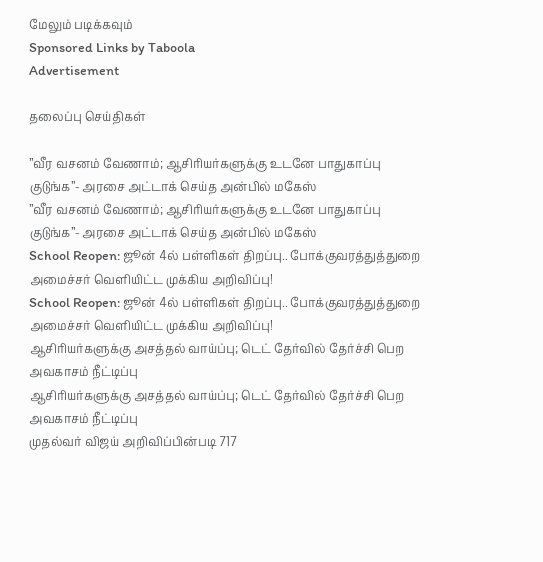மேலும் படிக்கவும்
Sponsored Links by Taboola
Advertisement

தலைப்பு செய்திகள்

’’வீர வசனம் வேணாம்; ஆசிரியர்களுக்கு உடனே பாதுகாப்பு குடுங்க’’- அரசை அட்டாக் செய்த அன்பில் மகேஸ்
’’வீர வசனம் வேணாம்; ஆசிரியர்களுக்கு உடனே பாதுகாப்பு குடுங்க’’- அரசை அட்டாக் செய்த அன்பில் மகேஸ்
School Reopen: ஜூன் 4ல் பள்ளிகள் திறப்பு.. போக்குவரத்துத்துறை அமைச்சர் வெளியிட்ட முக்கிய அறிவிப்பு!
School Reopen: ஜூன் 4ல் பள்ளிகள் திறப்பு.. போக்குவரத்துத்துறை அமைச்சர் வெளியிட்ட முக்கிய அறிவிப்பு!
ஆசிரியர்களுக்கு அசத்தல் வாய்ப்பு; டெட் தேர்வில் தேர்ச்சி பெற அவகாசம் நீட்டிப்பு
ஆசிரியர்களுக்கு அசத்தல் வாய்ப்பு; டெட் தேர்வில் தேர்ச்சி பெற அவகாசம் நீட்டிப்பு
முதல்வர் விஜய் அறிவிப்பின்படி 717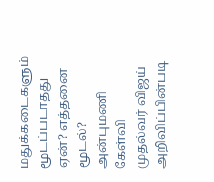மதுக்கடைகளும் மூடப்படாதது ஏன்? எத்தனை மூடல்? அன்புமணி கேள்வி
முதல்வர் விஜய் அறிவிப்பின்படி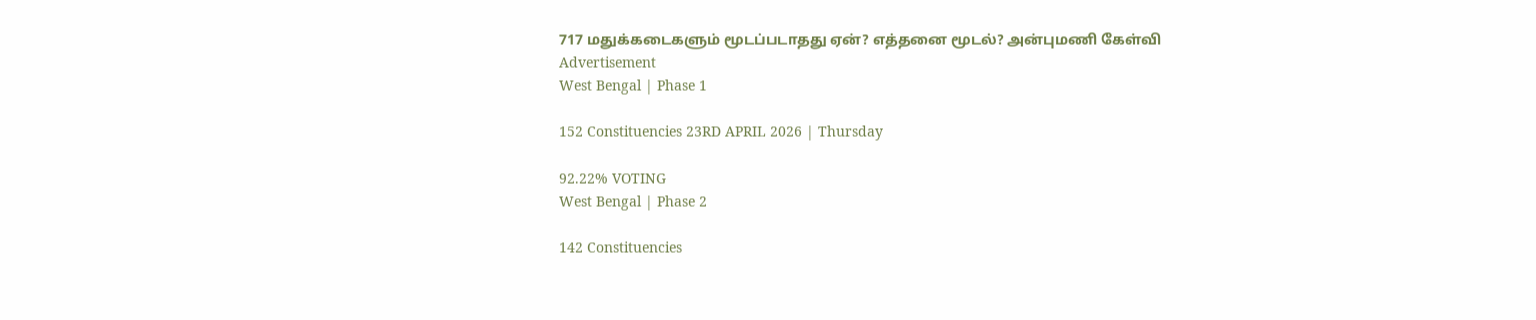717 மதுக்கடைகளும் மூடப்படாதது ஏன்? எத்தனை மூடல்? அன்புமணி கேள்வி
Advertisement
West Bengal | Phase 1

152 Constituencies 23RD APRIL 2026 | Thursday

92.22% VOTING
West Bengal | Phase 2

142 Constituencies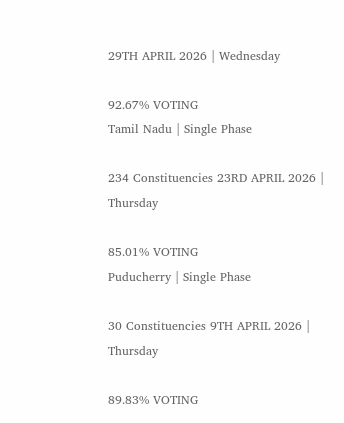29TH APRIL 2026 | Wednesday

92.67% VOTING
Tamil Nadu | Single Phase

234 Constituencies 23RD APRIL 2026 | Thursday

85.01% VOTING
Puducherry | Single Phase

30 Constituencies 9TH APRIL 2026 | Thursday

89.83% VOTING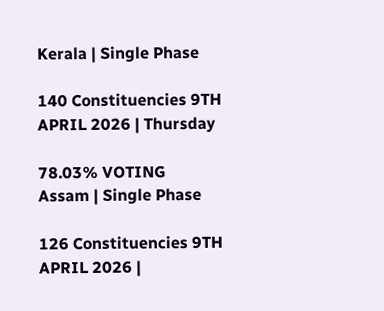Kerala | Single Phase

140 Constituencies 9TH APRIL 2026 | Thursday

78.03% VOTING
Assam | Single Phase

126 Constituencies 9TH APRIL 2026 |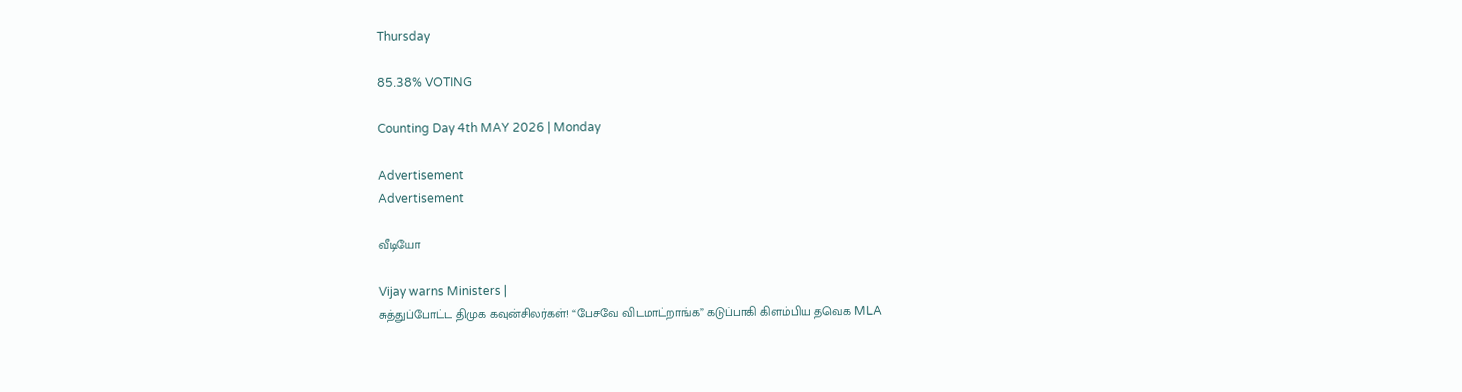Thursday

85.38% VOTING

Counting Day 4th MAY 2026 | Monday

Advertisement
Advertisement

வீடியோ

Vijay warns Ministers |
சுத்துப்போட்ட திமுக கவுன்சிலர்கள்! “பேசவே விடமாட்றாங்க” கடுப்பாகி கிளம்பிய தவெக MLA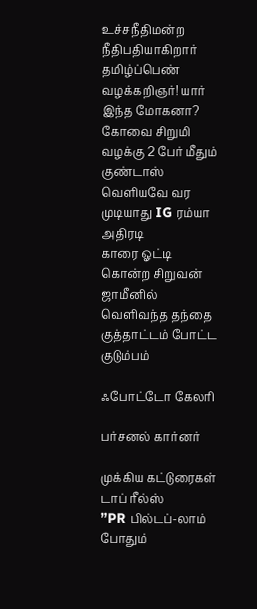உச்சநீதிமன்ற நீதிபதியாகிறார் தமிழ்ப்பெண் வழக்கறிஞர்! யார் இந்த மோகனா?
கோவை சிறுமி வழக்கு 2 பேர் மீதும் குண்டாஸ் வெளியவே வர முடியாது IG ரம்யா அதிரடி
காரை ஓட்டி கொன்ற சிறுவன் ஜாமீனில் வெளிவந்த தந்தை குத்தாட்டம் போட்ட குடும்பம்

ஃபோட்டோ கேலரி

பர்சனல் கார்னர்

முக்கிய கட்டுரைகள்
டாப் ரீல்ஸ்
”PR பில்டப்-லாம் போதும்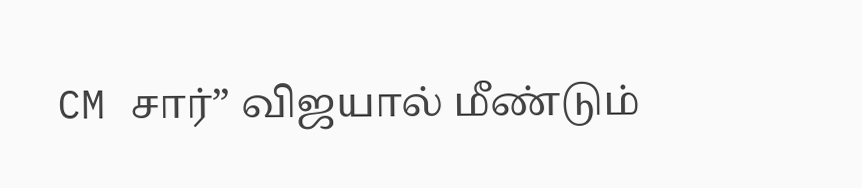CM சார்” விஜயால் மீண்டும்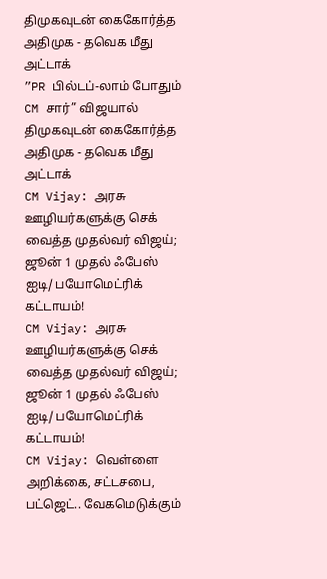திமுகவுடன் கைகோர்த்த அதிமுக - தவெக மீது அட்டாக்
”PR பில்டப்-லாம் போதும் CM சார்” விஜயால் திமுகவுடன் கைகோர்த்த அதிமுக - தவெக மீது அட்டாக்
CM Vijay: அரசு ஊழியர்களுக்கு செக் வைத்த முதல்வர் விஜய்; ஜூன் 1 முதல் ஃபேஸ் ஐடி/ பயோமெட்ரிக் கட்டாயம்!
CM Vijay: அரசு ஊழியர்களுக்கு செக் வைத்த முதல்வர் விஜய்; ஜூன் 1 முதல் ஃபேஸ் ஐடி/ பயோமெட்ரிக் கட்டாயம்!
CM Vijay: வெள்ளை அறிக்கை, சட்டசபை, பட்ஜெட்.. வேகமெடுக்கும்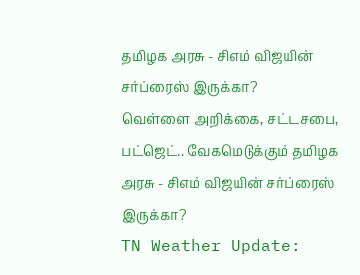தமிழக அரசு - சிஎம் விஜயின் சர்ப்ரைஸ் இருக்கா?
வெள்ளை அறிக்கை, சட்டசபை, பட்ஜெட்.. வேகமெடுக்கும் தமிழக அரசு - சிஎம் விஜயின் சர்ப்ரைஸ் இருக்கா?
TN Weather Update: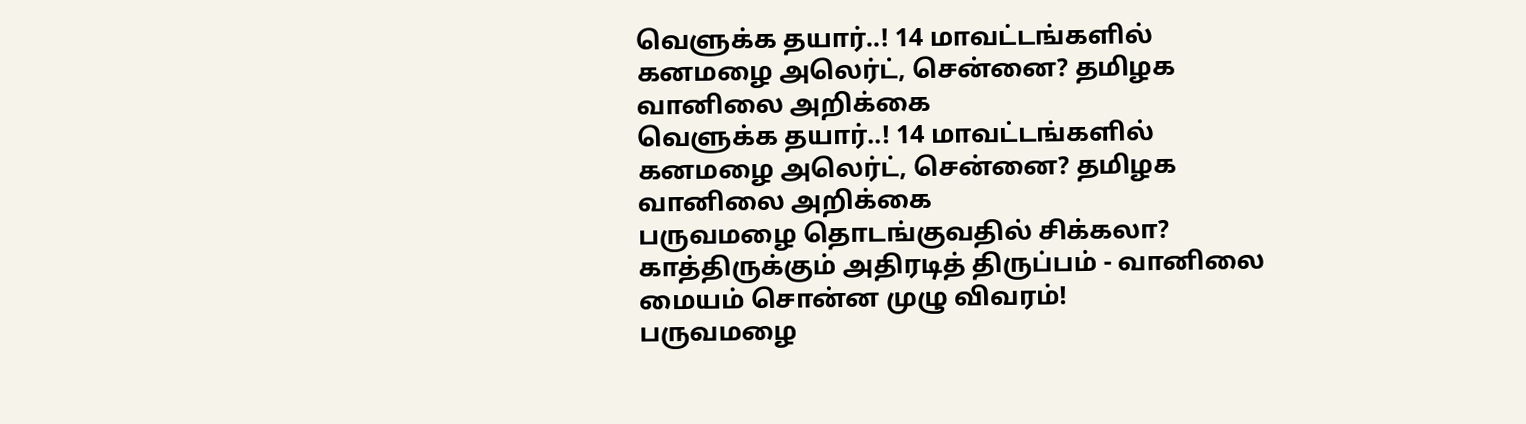வெளுக்க தயார்..! 14 மாவட்டங்களில் கனமழை அலெர்ட், சென்னை? தமிழக வானிலை அறிக்கை
வெளுக்க தயார்..! 14 மாவட்டங்களில் கனமழை அலெர்ட், சென்னை? தமிழக வானிலை அறிக்கை
பருவமழை தொடங்குவதில் சிக்கலா? காத்திருக்கும் அதிரடித் திருப்பம் - வானிலை மையம் சொன்ன முழு விவரம்!
பருவமழை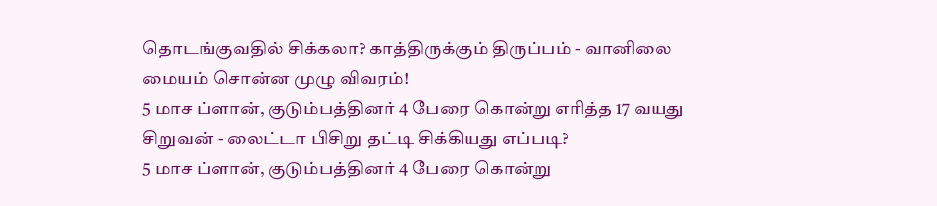தொடங்குவதில் சிக்கலா? காத்திருக்கும் திருப்பம் - வானிலை மையம் சொன்ன முழு விவரம்!
5 மாச ப்ளான், குடும்பத்தினர் 4 பேரை கொன்று எரித்த 17 வயது சிறுவன் - லைட்டா பிசிறு தட்டி சிக்கியது எப்படி?
5 மாச ப்ளான், குடும்பத்தினர் 4 பேரை கொன்று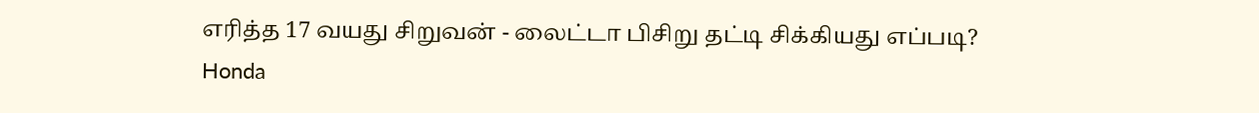எரித்த 17 வயது சிறுவன் - லைட்டா பிசிறு தட்டி சிக்கியது எப்படி?
Honda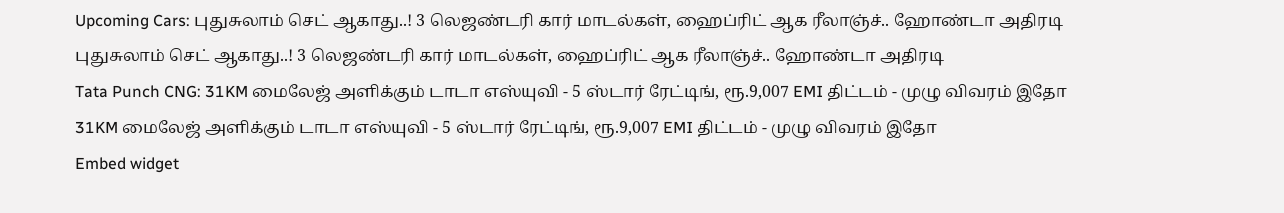Upcoming Cars: புதுசுலாம் செட் ஆகாது..! 3 லெஜண்டரி கார் மாடல்கள், ஹைப்ரிட் ஆக ரீலாஞ்ச்.. ஹோண்டா அதிரடி
புதுசுலாம் செட் ஆகாது..! 3 லெஜண்டரி கார் மாடல்கள், ஹைப்ரிட் ஆக ரீலாஞ்ச்.. ஹோண்டா அதிரடி
Tata Punch CNG: 31KM மைலேஜ் அளிக்கும் டாடா எஸ்யுவி - 5 ஸ்டார் ரேட்டிங், ரூ.9,007 EMI திட்டம் - முழு விவரம் இதோ
31KM மைலேஜ் அளிக்கும் டாடா எஸ்யுவி - 5 ஸ்டார் ரேட்டிங், ரூ.9,007 EMI திட்டம் - முழு விவரம் இதோ
Embed widget